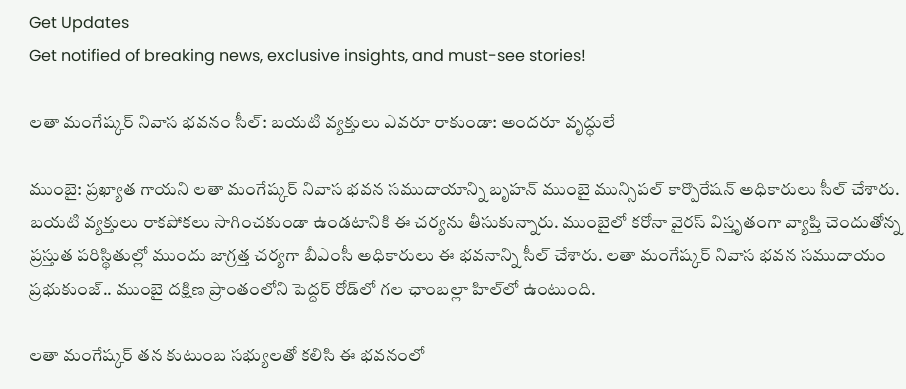Get Updates
Get notified of breaking news, exclusive insights, and must-see stories!

లతా మంగేష్కర్ నివాస భవనం సీల్: బయటి వ్యక్తులు ఎవరూ రాకుండా: అందరూ వృద్ధులే

ముంబై: ప్రఖ్యాత గాయని లతా మంగేష్కర్ నివాస భవన సముదాయాన్ని బృహన్ ముంబై మున్సిపల్ కార్పొరేషన్ అధికారులు సీల్ చేశారు. బయటి వ్యక్తులు రాకపోకలు సాగించకుండా ఉండటానికి ఈ చర్యను తీసుకున్నారు. ముంబైలో కరోనా వైరస్ విస్తృతంగా వ్యాప్తి చెందుతోన్న ప్రస్తుత పరిస్థితుల్లో ముందు జాగ్రత్త చర్యగా బీఎంసీ అధికారులు ఈ భవనాన్ని సీల్ చేశారు. లతా మంగేష్కర్ నివాస భవన సముదాయం ప్రభుకుంజ్.. ముంబై దక్షిణ ప్రాంతంలోని పెద్దర్ రోడ్‌లో గల ఛాంబల్లా హిల్‌లో ఉంటుంది.

లతా మంగేష్కర్ తన కుటుంబ సభ్యులతో కలిసి ఈ భవనంలో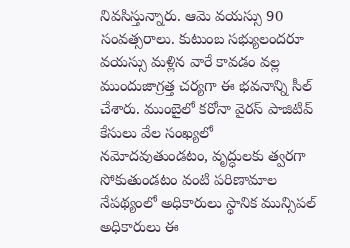నివసిస్తున్నారు. ఆమె వయస్సు 90 సంవత్సరాలు. కుటుంబ సభ్యులందరూ వయస్సు మళ్లిన వారే కావడం వల్ల ముందుజాగ్రత్త చర్యగా ఈ భవనాన్ని సీల్ చేశారు. ముంబైలో కరోనా వైరస్ పాజిటివ్ కేసులు వేల సంఖ్యలో నమోదవుతుండటం, వృద్ధులకు త్వరగా సోకుతుండటం వంటి పరిణామాల నేపథ్యంలో అధికారులు స్థానిక మున్సిపల్ అధికారులు ఈ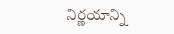నిర్ణయాన్ని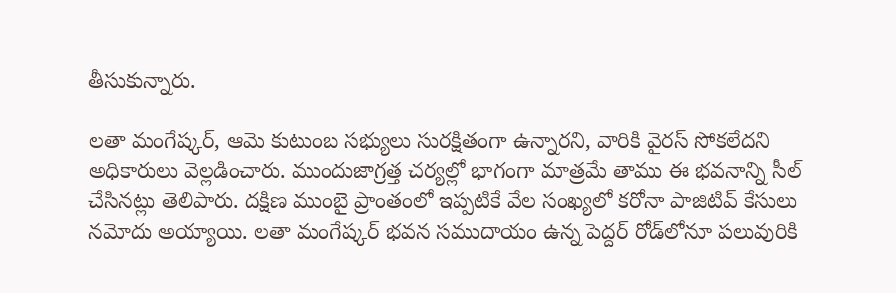తీసుకున్నారు.

లతా మంగేష్కర్, ఆమె కుటుంబ సభ్యులు సురక్షితంగా ఉన్నారని, వారికి వైరస్ సోకలేదని అధికారులు వెల్లడించారు. ముందుజాగ్రత్త చర్యల్లో భాగంగా మాత్రమే తాము ఈ భవనాన్ని సీల్ చేసినట్లు తెలిపారు. దక్షిణ ముంబై ప్రాంతంలో ఇప్పటికే వేల సంఖ్యలో కరోనా పాజిటివ్ కేసులు నమోదు అయ్యాయి. లతా మంగేష్కర్ భవన సముదాయం ఉన్న పెద్దర్ రోడ్‌లోనూ పలువురికి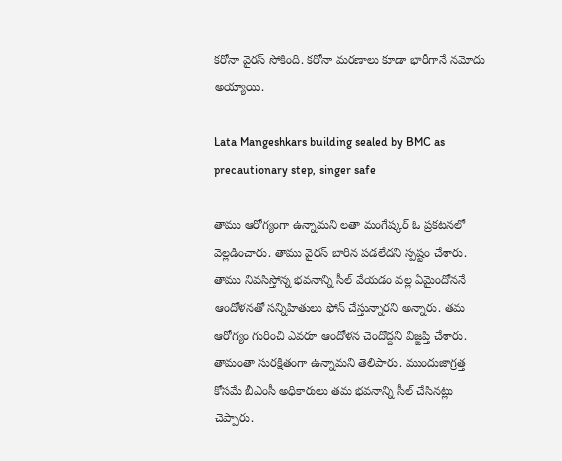కరోనా వైరస్ సోకింది. కరోనా మరణాలు కూడా భారీగానే నమోదు అయ్యాయి.

Lata Mangeshkars building sealed by BMC as precautionary step, singer safe

తాము ఆరోగ్యంగా ఉన్నామని లతా మంగేష్కర్ ఓ ప్రకటనలో వెల్లడించారు. తాము వైరస్ బారిన పడలేదని స్పష్టం చేశారు. తాము నివసిస్తోన్న భవనాన్ని సీల్ వేయడం వల్ల ఏమైందోననే ఆందోళనతో సన్నిహితులు ఫోన్ చేస్తున్నారని అన్నారు. తమ ఆరోగ్యం గురించి ఎవరూ ఆందోళన చెందొద్దని విజ్ఙప్తి చేశారు. తామంతా సురక్షితంగా ఉన్నామని తెలిపారు. ముందుజాగ్రత్త కోసమే బీఎంసీ అధికారులు తమ భవనాన్ని సీల్ చేసినట్లు చెప్పారు.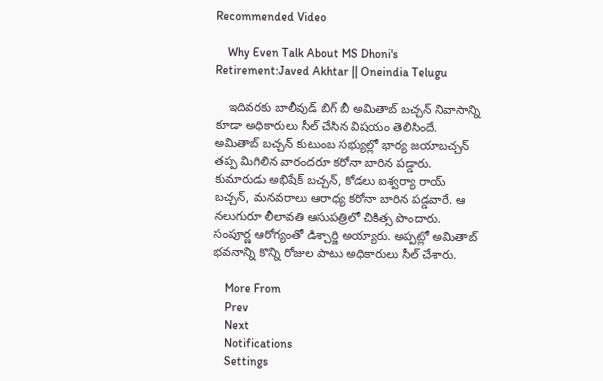Recommended Video

    Why Even Talk About MS Dhoni's Retirement:Javed Akhtar || Oneindia Telugu

    ఇదివరకు బాలీవుడ్ బిగ్ బీ అమితాబ్ బచ్చన్ నివాసాన్ని కూడా అధికారులు సీల్ చేసిన విషయం తెలిసిందే. అమితాబ్ బచ్చన్ కుటుంబ సభ్యుల్లో భార్య జయాబచ్చన్ తప్ప మిగిలిన వారందరూ కరోనా బారిన పడ్డారు. కుమారుడు అభిషేక్ బచ్చన్, కోడలు ఐశ్వర్యా రాయ్ బచ్చన్, మనవరాలు ఆరాధ్య కరోనా బారిన పడ్డవారే. ఆ నలుగురూ లీలావతి ఆసుపత్రిలో చికిత్స పొందారు. సంపూర్ణ ఆరోగ్యంతో డిశ్చార్జి అయ్యారు. అప్పట్లో అమితాబ్ భవనాన్ని కొన్ని రోజుల పాటు అధికారులు సీల్ చేశారు.

    More From
    Prev
    Next
    Notifications
    Settings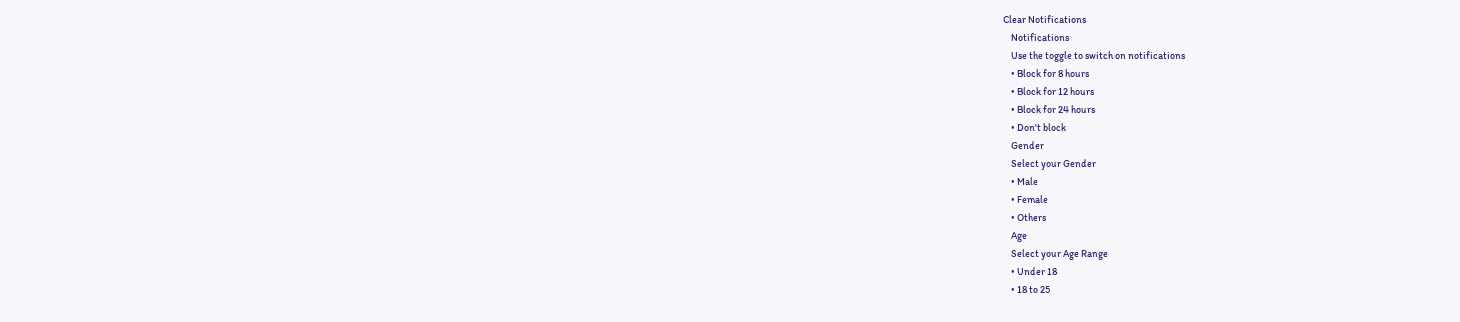Clear Notifications
    Notifications
    Use the toggle to switch on notifications
    • Block for 8 hours
    • Block for 12 hours
    • Block for 24 hours
    • Don't block
    Gender
    Select your Gender
    • Male
    • Female
    • Others
    Age
    Select your Age Range
    • Under 18
    • 18 to 25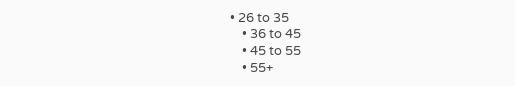• 26 to 35
    • 36 to 45
    • 45 to 55
    • 55+